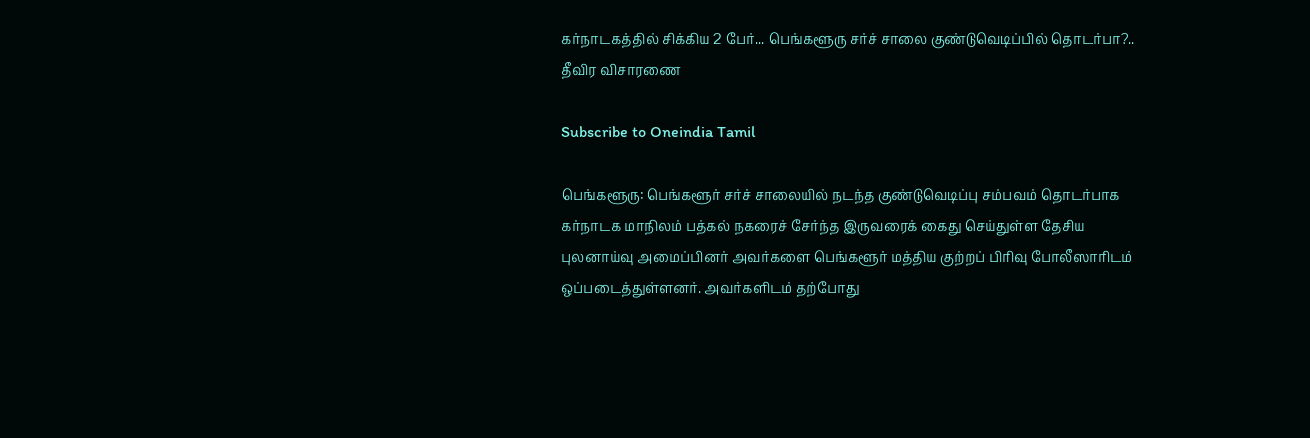கர்நாடகத்தில் சிக்கிய 2 பேர்... பெங்களூரு சர்ச் சாலை குண்டுவெடிப்பில் தொடர்பா?.. தீவிர விசாரணை

Subscribe to Oneindia Tamil

பெங்களூரு: பெங்களூர் சர்ச் சாலையில் நடந்த குண்டுவெடிப்பு சம்பவம் தொடர்பாக கர்நாடக மாநிலம் பத்கல் நகரைச் சேர்ந்த இருவரைக் கைது செய்துள்ள தேசிய புலனாய்வு அமைப்பினர் அவர்களை பெங்களூர் மத்திய குற்றப் பிரிவு போலீஸாரிடம் ஒப்படைத்துள்ளனர். அவர்களிடம் தற்போது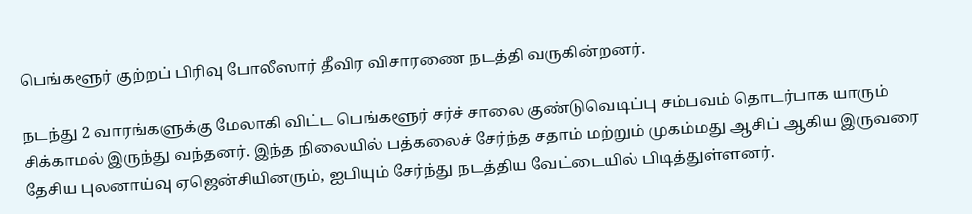பெங்களூர் குற்றப் பிரிவு போலீஸார் தீவிர விசாரணை நடத்தி வருகின்றனர்.

நடந்து 2 வாரங்களுக்கு மேலாகி விட்ட பெங்களூர் சர்ச் சாலை குண்டுவெடிப்பு சம்பவம் தொடர்பாக யாரும் சிக்காமல் இருந்து வந்தனர். இந்த நிலையில் பத்கலைச் சேர்ந்த சதாம் மற்றும் முகம்மது ஆசிப் ஆகிய இருவரை தேசிய புலனாய்வு ஏஜென்சியினரும், ஐபியும் சேர்ந்து நடத்திய வேட்டையில் பிடித்துள்ளனர்.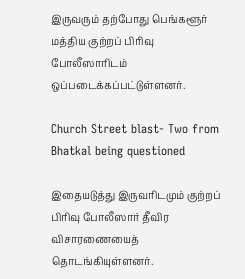இருவரும் தற்போது பெங்களூர் மத்திய குற்றப் பிரிவு போலீஸாரிடம் ஒப்படைக்கப்பட்டுள்ளனர்.

Church Street blast- Two from Bhatkal being questioned

இதையடுத்து இருவரிடமும் குற்றப் பிரிவு போலீஸார் தீவிர விசாரணையைத் தொடங்கியுள்ளனர்.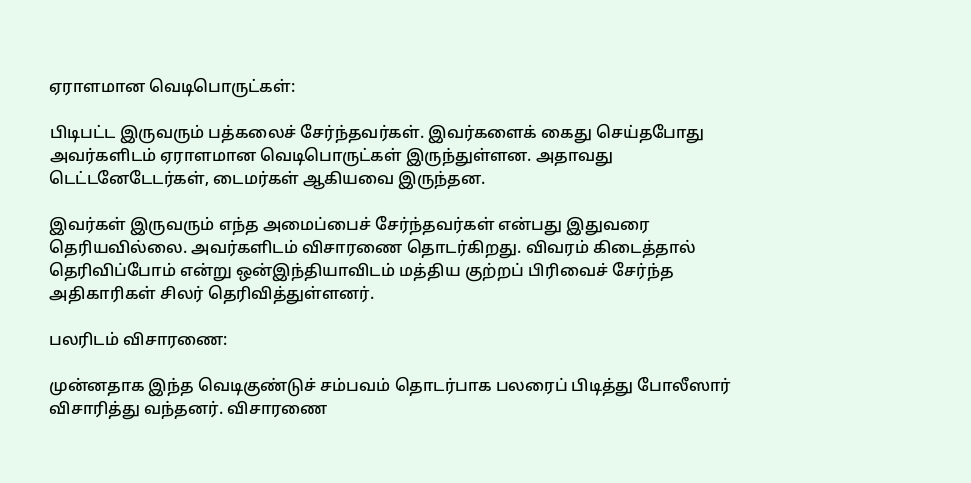ஏராளமான வெடிபொருட்கள்:

பிடிபட்ட இருவரும் பத்கலைச் சேர்ந்தவர்கள். இவர்களைக் கைது செய்தபோது அவர்களிடம் ஏராளமான வெடிபொருட்கள் இருந்துள்ளன. அதாவது டெட்டனேடேடர்கள், டைமர்கள் ஆகியவை இருந்தன.

இவர்கள் இருவரும் எந்த அமைப்பைச் சேர்ந்தவர்கள் என்பது இதுவரை தெரியவில்லை. அவர்களிடம் விசாரணை தொடர்கிறது. விவரம் கிடைத்தால் தெரிவிப்போம் என்று ஒன்இந்தியாவிடம் மத்திய குற்றப் பிரிவைச் சேர்ந்த அதிகாரிகள் சிலர் தெரிவித்துள்ளனர்.

பலரிடம் விசாரணை:

முன்னதாக இந்த வெடிகுண்டுச் சம்பவம் தொடர்பாக பலரைப் பிடித்து போலீஸார் விசாரித்து வந்தனர். விசாரணை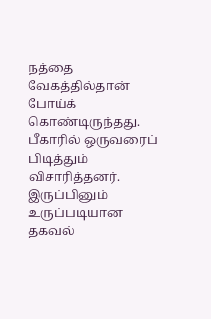நத்தை வேகத்தில்தான் போய்க் கொண்டிருந்தது. பீகாரில் ஒருவரைப் பிடித்தும் விசாரித்தனர். இருப்பினும் உருப்படியான தகவல்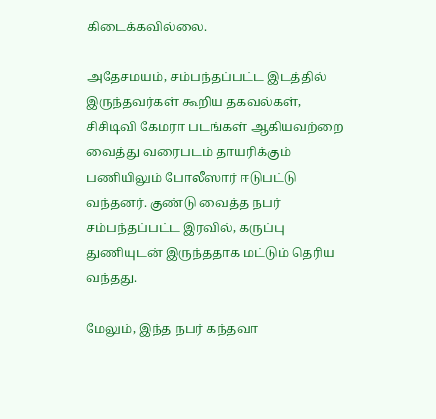கிடைக்கவில்லை.

அதேசமயம், சம்பந்தப்பட்ட இடத்தில் இருந்தவர்கள் கூறிய தகவல்கள், சிசிடிவி கேமரா படங்கள் ஆகியவற்றை வைத்து வரைபடம் தாயரிக்கும் பணியிலும் போலீஸார் ஈடுபட்டு வந்தனர். குண்டு வைத்த நபர் சம்பந்தப்பட்ட இரவில், கருப்பு துணியுடன் இருந்ததாக மட்டும் தெரிய வந்தது.

மேலும், இந்த நபர் கந்தவா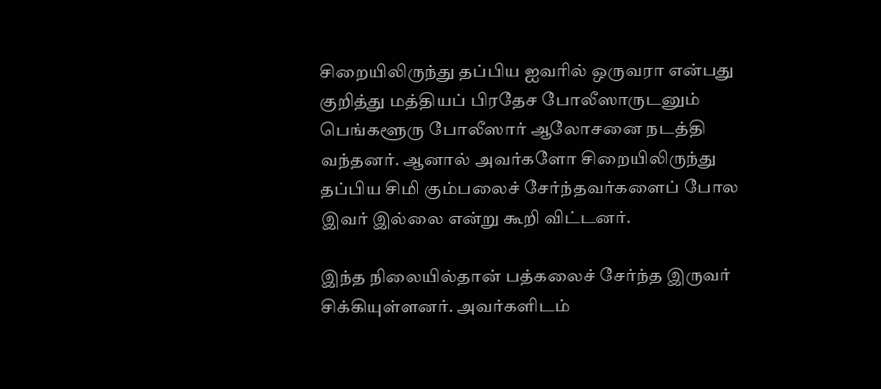சிறையிலிருந்து தப்பிய ஐவரில் ஒருவரா என்பது குறித்து மத்தியப் பிரதேச போலீஸாருடனும் பெங்களூரு போலீஸார் ஆலோசனை நடத்தி வந்தனர். ஆனால் அவர்களோ சிறையிலிருந்து தப்பிய சிமி கும்பலைச் சேர்ந்தவர்களைப் போல இவர் இல்லை என்று கூறி விட்டனர்.

இந்த நிலையில்தான் பத்கலைச் சேர்ந்த இருவர் சிக்கியுள்ளனர். அவர்களிடம்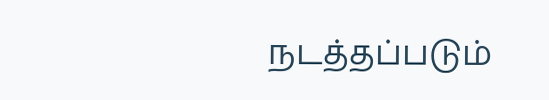நடத்தப்படும்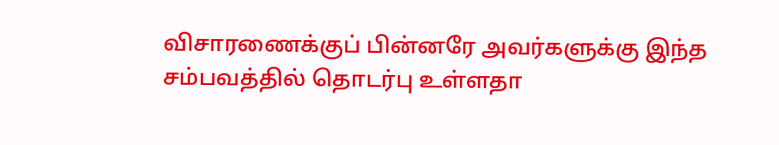விசாரணைக்குப் பின்னரே அவர்களுக்கு இந்த சம்பவத்தில் தொடர்பு உள்ளதா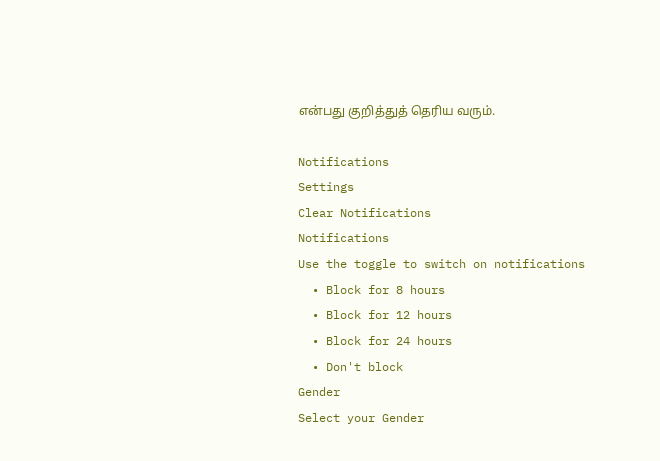என்பது குறித்துத் தெரிய வரும்.

Notifications
Settings
Clear Notifications
Notifications
Use the toggle to switch on notifications
  • Block for 8 hours
  • Block for 12 hours
  • Block for 24 hours
  • Don't block
Gender
Select your Gender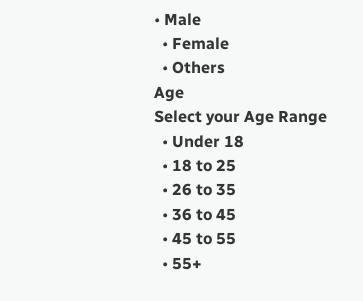• Male
  • Female
  • Others
Age
Select your Age Range
  • Under 18
  • 18 to 25
  • 26 to 35
  • 36 to 45
  • 45 to 55
  • 55+